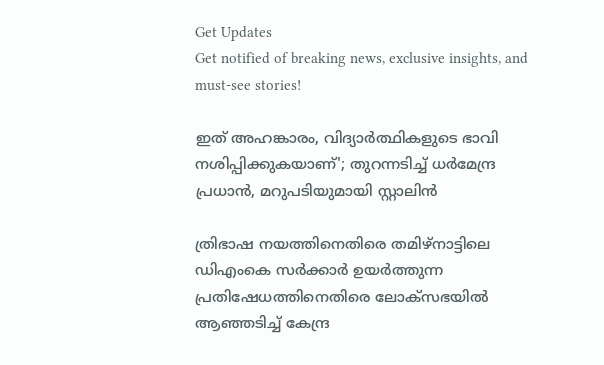Get Updates
Get notified of breaking news, exclusive insights, and must-see stories!

ഇത് അഹങ്കാരം, വിദ്യാർത്ഥികളുടെ ഭാവി നശിപ്പിക്കുകയാണ്'; തുറന്നടിച്ച് ധർമേന്ദ്ര പ്രധാൻ, മറുപടിയുമായി സ്റ്റാലിൻ

ത്രിഭാഷ നയത്തിനെതിരെ തമിഴ്നാട്ടിലെ ഡിഎംകെ സർക്കാർ ഉയർത്തുന്ന പ്രതിഷേധത്തിനെതിരെ ലോക്സഭയിൽ ആഞ്ഞടിച്ച് കേന്ദ്ര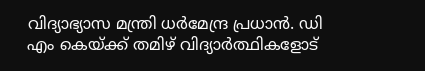വിദ്യാഭ്യാസ മന്ത്രി ധർമേന്ദ്ര പ്രധാൻ. ഡി എം കെയ്ക്ക് തമിഴ് വിദ്യാർത്ഥികളോട്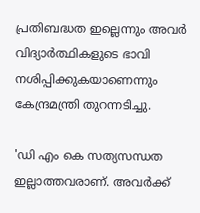പ്രതിബദ്ധത ഇല്ലെന്നും അവർ വിദ്യാർത്ഥികളുടെ ഭാവി നശിപ്പിക്കുകയാണെന്നും കേന്ദ്രമന്ത്രി തുറന്നടിച്ചു.

'ഡി എം കെ സത്യസന്ധത ഇല്ലാത്തവരാണ്. അവർക്ക്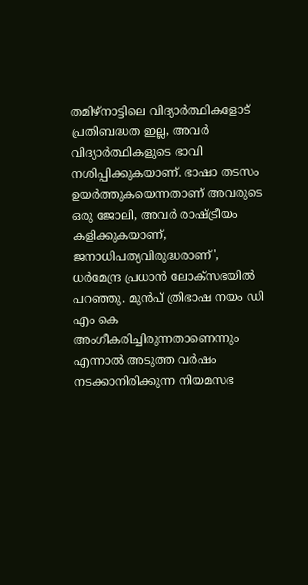തമിഴ്നാട്ടിലെ വിദ്യാർത്ഥികളോട് പ്രതിബദ്ധത ഇല്ല, അവർ വിദ്യാർത്ഥികളുടെ ഭാവി നശിപ്പിക്കുകയാണ്. ഭാഷാ തടസം ഉയർത്തുകയെന്നതാണ് അവരുടെ ഒരു ജോലി, അവർ രാഷ്ട്രീയം കളിക്കുകയാണ്, ജനാധിപത്യവിരുദ്ധരാണ്', ധർമേന്ദ്ര പ്രധാൻ ലോക്സഭയിൽ പറഞ്ഞു. മുൻപ് ത്രിഭാഷ നയം ഡി എം കെ അംഗീകരിച്ചിരുന്നതാണെന്നും എന്നാൽ അടുത്ത വർഷം നടക്കാനിരിക്കുന്ന നിയമസഭ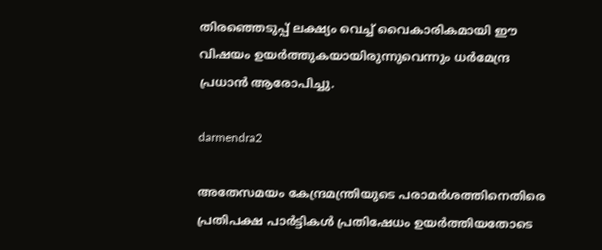തിരഞ്ഞെടുപ്പ് ലക്ഷ്യം വെച്ച് വൈകാരികമായി ഈ വിഷയം ഉയർത്തുകയായിരുന്നുവെന്നും ധർമേന്ദ്ര പ്രധാൻ ആരോപിച്ചു.

darmendra2

അതേസമയം കേന്ദ്രമന്ത്രിയുടെ പരാമർശത്തിനെതിരെ പ്രതിപക്ഷ പാർട്ടികൾ പ്രതിഷേധം ഉയർത്തിയതോടെ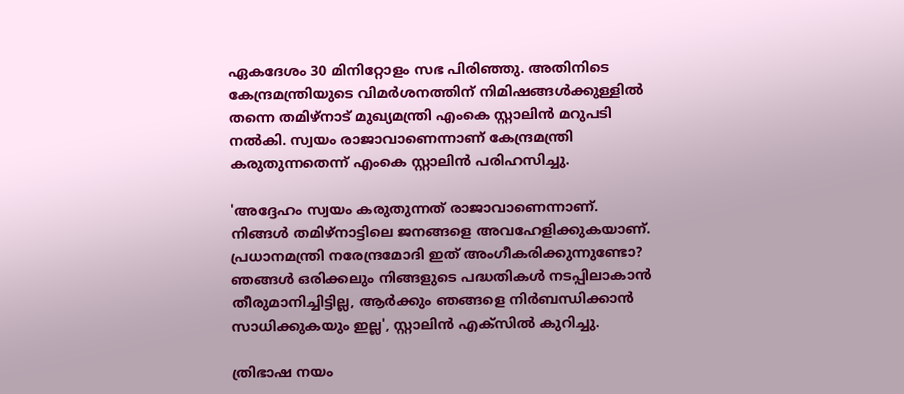ഏകദേശം 30 മിനിറ്റോളം സഭ പിരിഞ്ഞു. അതിനിടെ കേന്ദ്രമന്ത്രിയുടെ വിമർശനത്തിന് നിമിഷങ്ങൾക്കുള്ളിൽ തന്നെ തമിഴ്നാട് മുഖ്യമന്ത്രി എംകെ സ്റ്റാലിൻ മറുപടി നൽകി. സ്വയം രാജാവാണെന്നാണ് കേന്ദ്രമന്ത്രി കരുതുന്നതെന്ന് എംകെ സ്റ്റാലിൻ പരിഹസിച്ചു.

'അദ്ദേഹം സ്വയം കരുതുന്നത് രാജാവാണെന്നാണ്. നിങ്ങൾ തമിഴ്നാട്ടിലെ ജനങ്ങളെ അവഹേളിക്കുകയാണ്. പ്രധാനമന്ത്രി നരേന്ദ്രമോദി ഇത് അംഗീകരിക്കുന്നുണ്ടോ? ഞങ്ങൾ ഒരിക്കലും നിങ്ങളുടെ പദ്ധതികൾ നടപ്പിലാകാൻ തീരുമാനിച്ചിട്ടില്ല, ആർക്കും ഞങ്ങളെ നിർബന്ധിക്കാൻ സാധിക്കുകയും ഇല്ല', സ്റ്റാലിൻ എക്സിൽ കുറിച്ചു.

ത്രിഭാഷ നയം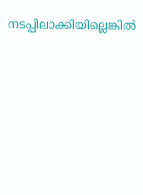നടപ്പിലാക്കിയില്ലെങ്കിൽ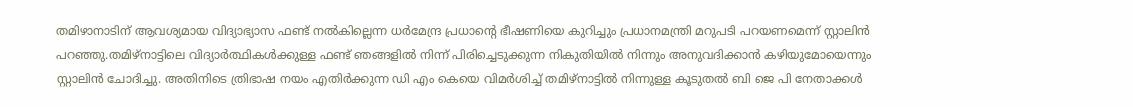തമിഴാനാടിന് ആവശ്യമായ വിദ്യാഭ്യാസ ഫണ്ട് നൽകില്ലെന്ന ധർമേന്ദ്ര പ്രധാന്റെ ഭീഷണിയെ കുറിച്ചും പ്രധാനമന്ത്രി മറുപടി പറയണമെന്ന് സ്റ്റാലിൻ പറഞ്ഞു.തമിഴ്‌നാട്ടിലെ വിദ്യാർത്ഥികൾക്കുള്ള ഫണ്ട് ഞങ്ങളിൽ നിന്ന് പിരിച്ചെടുക്കുന്ന നികുതിയിൽ നിന്നും അനുവദിക്കാൻ കഴിയുമോയെന്നും സ്റ്റാലിൻ ചോദിച്ചു. അതിനിടെ ത്രിഭാഷ നയം എതിർക്കുന്ന ഡി എം കെയെ വിമർശിച്ച് തമിഴ്നാട്ടിൽ നിന്നുള്ള കൂടുതൽ ബി ജെ പി നേതാക്കൾ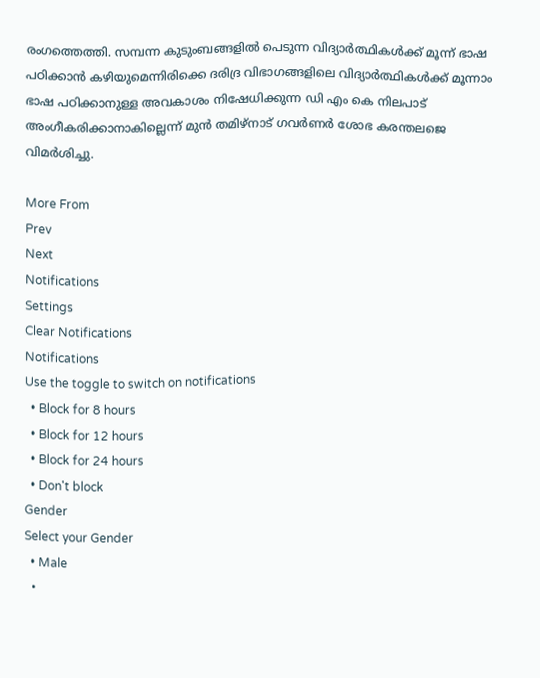രംഗത്തെത്തി. സമ്പന്ന കുടുംബങ്ങളിൽ പെടുന്ന വിദ്യാർത്ഥികൾക്ക് മൂന്ന് ഭാഷ പഠിക്കാൻ കഴിയുമെന്നിരിക്കെ ദരിദ്ര വിഭാഗങ്ങളിലെ വിദ്യാർത്ഥികൾക്ക് മൂന്നാം ഭാഷ പഠിക്കാനുള്ള അവകാശം നിഷേധിക്കുന്ന ഡി എം കെ നിലപാട് അംഗീകരിക്കാനാകില്ലെന്ന് മുൻ തമിഴ്നാട് ഗവർണർ ശോഭ കരന്തലജെ വിമർശിച്ചു.

More From
Prev
Next
Notifications
Settings
Clear Notifications
Notifications
Use the toggle to switch on notifications
  • Block for 8 hours
  • Block for 12 hours
  • Block for 24 hours
  • Don't block
Gender
Select your Gender
  • Male
  •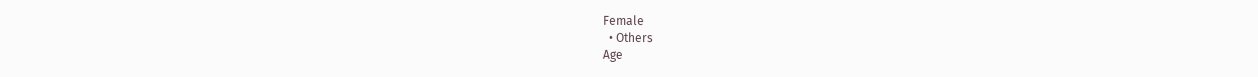Female
  • Others
Age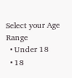Select your Age Range
  • Under 18
  • 18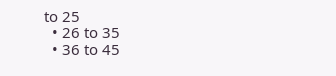to 25
  • 26 to 35
  • 36 to 45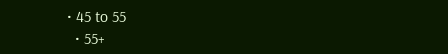• 45 to 55
  • 55+